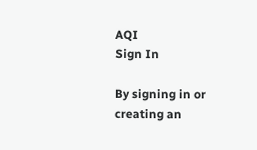AQI
Sign In

By signing in or creating an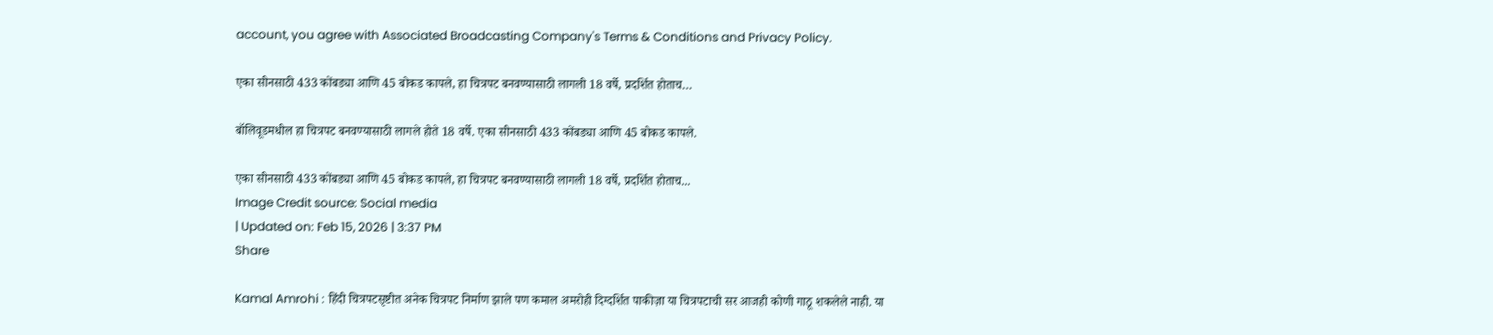account, you agree with Associated Broadcasting Company's Terms & Conditions and Privacy Policy.

एका सीनसाठी 433 कोंबड्या आणि 45 बोकड कापले, हा चित्रपट बनवण्यासाठी लागली 18 वर्षे, प्रदर्शित होताच…

बॉलिवूडमधील हा चित्रपट बनवण्यासाठी लागले होते 18 वर्षे. एका सीनसाठी 433 कोंबड्या आणि 45 बोकड कापले.

एका सीनसाठी 433 कोंबड्या आणि 45 बोकड कापले, हा चित्रपट बनवण्यासाठी लागली 18 वर्षे, प्रदर्शित होताच...
Image Credit source: Social media
| Updated on: Feb 15, 2026 | 3:37 PM
Share

Kamal Amrohi : हिंदी चित्रपटसृष्टीत अनेक चित्रपट निर्माण झाले पण कमाल अमरोही दिग्दर्शित पाकीज़ा या चित्रपटाची सर आजही कोणी गाठू शकलेले नाही. या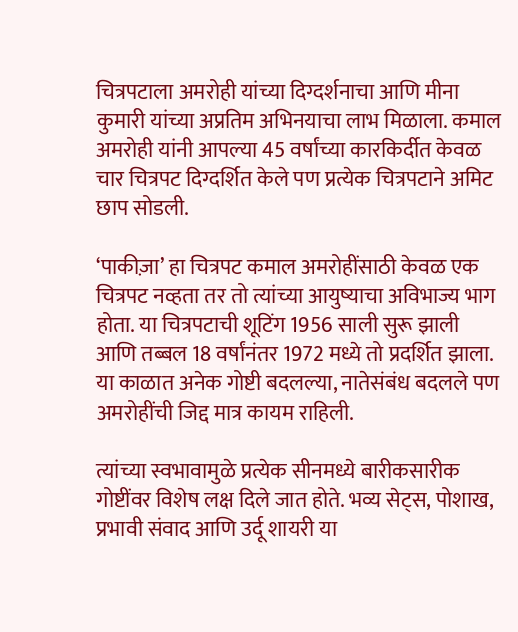चित्रपटाला अमरोही यांच्या दिग्दर्शनाचा आणि मीना कुमारी यांच्या अप्रतिम अभिनयाचा लाभ मिळाला. कमाल अमरोही यांनी आपल्या 45 वर्षांच्या कारकिर्दीत केवळ चार चित्रपट दिग्दर्शित केले पण प्रत्येक चित्रपटाने अमिट छाप सोडली.

‘पाकीज़ा’ हा चित्रपट कमाल अमरोहींसाठी केवळ एक चित्रपट नव्हता तर तो त्यांच्या आयुष्याचा अविभाज्य भाग होता. या चित्रपटाची शूटिंग 1956 साली सुरू झाली आणि तब्बल 18 वर्षांनंतर 1972 मध्ये तो प्रदर्शित झाला. या काळात अनेक गोष्टी बदलल्या, नातेसंबंध बदलले पण अमरोहींची जिद्द मात्र कायम राहिली.

त्यांच्या स्वभावामुळे प्रत्येक सीनमध्ये बारीकसारीक गोष्टींवर विशेष लक्ष दिले जात होते. भव्य सेट्स, पोशाख, प्रभावी संवाद आणि उर्दू शायरी या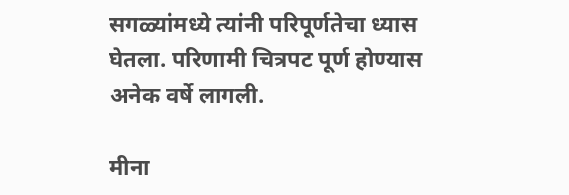सगळ्यांमध्ये त्यांनी परिपूर्णतेचा ध्यास घेतला. परिणामी चित्रपट पूर्ण होण्यास अनेक वर्षे लागली.

मीना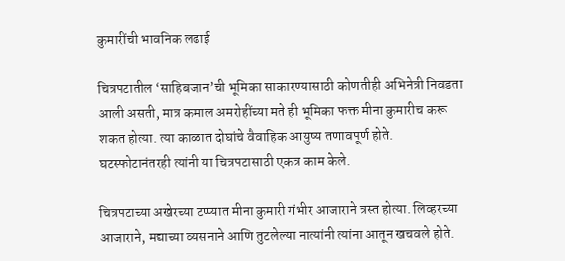कुमारींची भावनिक लढाई

चित्रपटातील ‘साहिबजान’ची भूमिका साकारण्यासाठी कोणतीही अभिनेत्री निवडता आली असती, मात्र कमाल अमरोहींच्या मते ही भूमिका फक्त मीना कुमारीच करू शकत होत्या. त्या काळात दोघांचे वैवाहिक आयुष्य तणावपूर्ण होते. घटस्फोटानंतरही त्यांनी या चित्रपटासाठी एकत्र काम केले.

चित्रपटाच्या अखेरच्या टप्प्यात मीना कुमारी गंभीर आजाराने त्रस्त होत्या. लिव्हरच्या आजाराने, मद्याच्या व्यसनाने आणि तुटलेल्या नात्यांनी त्यांना आतून खचवले होते.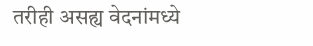तरीही असह्य वेदनांमध्ये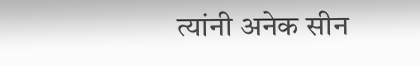त्यांनी अनेक सीन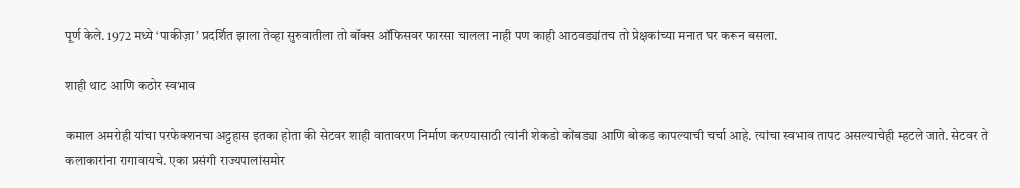पूर्ण केले. 1972 मध्ये ‘पाकीज़ा’ प्रदर्शित झाला तेव्हा सुरुवातीला तो बॉक्स ऑफिसवर फारसा चालला नाही पण काही आठवड्यांतच तो प्रेक्षकांच्या मनात घर करून बसला.

शाही थाट आणि कठोर स्वभाव

कमाल अमरोही यांचा परफेक्शनचा अट्टहास इतका होता की सेटवर शाही वातावरण निर्माण करण्यासाठी त्यांनी शेकडो कोंबड्या आणि बोकड कापल्याची चर्चा आहे. त्यांचा स्वभाव तापट असल्याचेही म्हटले जाते. सेटवर ते कलाकारांना रागावायचे. एका प्रसंगी राज्यपालांसमोर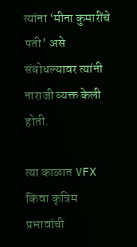त्यांना ‘मीना कुमारींचे पती’ असे संबोधल्यावर त्यांनी नाराजी व्यक्त केली होती.

त्या काळात VFX किंवा कृत्रिम प्रभावांची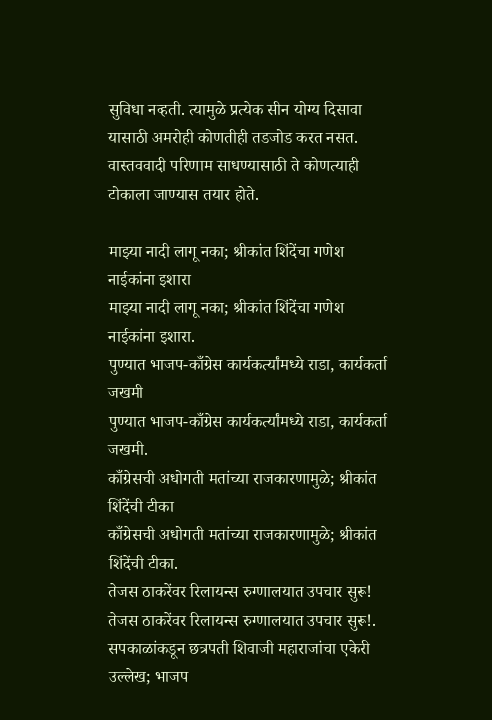सुविधा नव्हती. त्यामुळे प्रत्येक सीन योग्य दिसावा यासाठी अमरोही कोणतीही तडजोड करत नसत. वास्तववादी परिणाम साधण्यासाठी ते कोणत्याही टोकाला जाण्यास तयार होते.

माझ्या नादी लागू नका; श्रीकांत शिंदेंचा गणेश नाईकांना इशारा
माझ्या नादी लागू नका; श्रीकांत शिंदेंचा गणेश नाईकांना इशारा.
पुण्यात भाजप-काँग्रेस कार्यकर्त्यांमध्ये राडा, कार्यकर्ता जखमी
पुण्यात भाजप-काँग्रेस कार्यकर्त्यांमध्ये राडा, कार्यकर्ता जखमी.
काँग्रेसची अधोगती मतांच्या राजकारणामुळे; श्रीकांत शिंदेंची टीका
काँग्रेसची अधोगती मतांच्या राजकारणामुळे; श्रीकांत शिंदेंची टीका.
तेजस ठाकरेंवर रिलायन्स रुग्णालयात उपचार सुरू!
तेजस ठाकरेंवर रिलायन्स रुग्णालयात उपचार सुरू!.
सपकाळांकडून छत्रपती शिवाजी महाराजांचा एकेरी उल्लेख; भाजप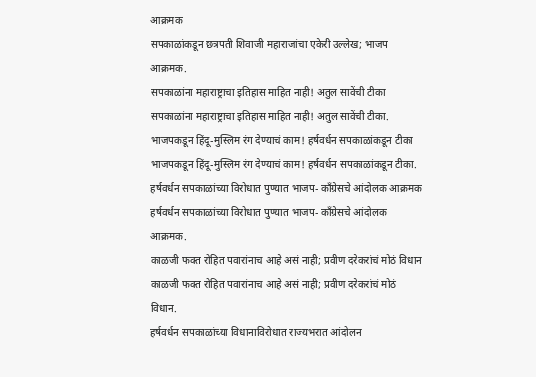आक्रमक
सपकाळांकडून छत्रपती शिवाजी महाराजांचा एकेरी उल्लेख; भाजप आक्रमक.
सपकाळांना महाराष्ट्राचा इतिहास माहित नाही! अतुल सावेंची टीका
सपकाळांना महाराष्ट्राचा इतिहास माहित नाही! अतुल सावेंची टीका.
भाजपकडून हिंदू-मुस्लिम रंग देण्याचं काम! हर्षवर्धन सपकाळांकडून टीका
भाजपकडून हिंदू-मुस्लिम रंग देण्याचं काम! हर्षवर्धन सपकाळांकडून टीका.
हर्षवर्धन सपकाळांच्या विरोधात पुण्यात भाजप- काँग्रेसचे आंदोलक आक्रमक
हर्षवर्धन सपकाळांच्या विरोधात पुण्यात भाजप- काँग्रेसचे आंदोलक आक्रमक.
काळजी फक्त रोहित पवारांनाच आहे असं नाही; प्रवीण दरेकरांचं मोठं विधान
काळजी फक्त रोहित पवारांनाच आहे असं नाही; प्रवीण दरेकरांचं मोठं विधान.
हर्षवर्धन सपकाळांच्या विधानाविरोधात राज्यभरात आंदोलन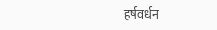हर्षवर्धन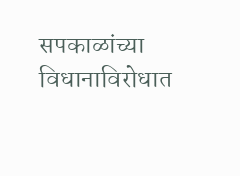सपकाळांच्या विधानाविरोधात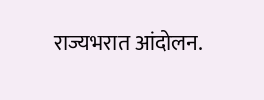राज्यभरात आंदोलन.